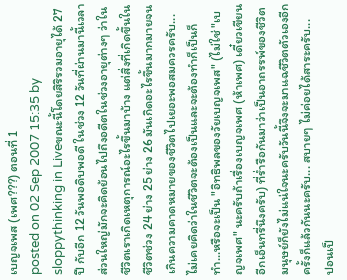เบญจเพส (เพศ???) ตอนที่ 1
posted on 02 Sep 2007 15:35 by sloppythinking in Liveขณะนี้โดยสิริรวมอายุได้ 27 ปี กับอีก 12 วันพอดิบพอดี ในช่วง 12 วันที่ผ่านมานี้เวลาส่วนใหญ่มักจะคิดย้อนไปถึงอดีตในช่วงอายุต่างๆ ว่าในชีวิตเราเกิดเหตุการณ์อะไรขึ้นมาบ้าง แต่สิ่งที่เกิดขึ้นในชีวิตช่วง 24 ย่าง 25 ย่าง 26 มันเกิดอะไรขึ้นมากมายจนเกินความคาดหมายของชีวิตไปเยอะพอสมควรครับ... ไม่เคยคิดว่าในชีวิตจะต้องเป็นและจะต้องทำก็เป็นก็ทำ...หรือจะเป็น "อิทธิพลของวัยเบญจเพส" (ไม่ใช่ "เบญจเพศ" นะครับถ้าเรื่องเบญจเพศ (ห้าเพศ) เดี๋ยวเขียนอีกเอ็นทรี่นึงครับ) ที่ร่ำรือกันมาว่าเป็นอาถรรพ์ของชีวิตมนุษย์ก็ยังไม่แน่ใจนะครับวันนี้จึงจะมาแฉชีวิตตัวเองอีกครั้งก็แล้วกันนะครับ... สบายๆ ไม่ค่อยได้สาระครับ...
ปอนเป็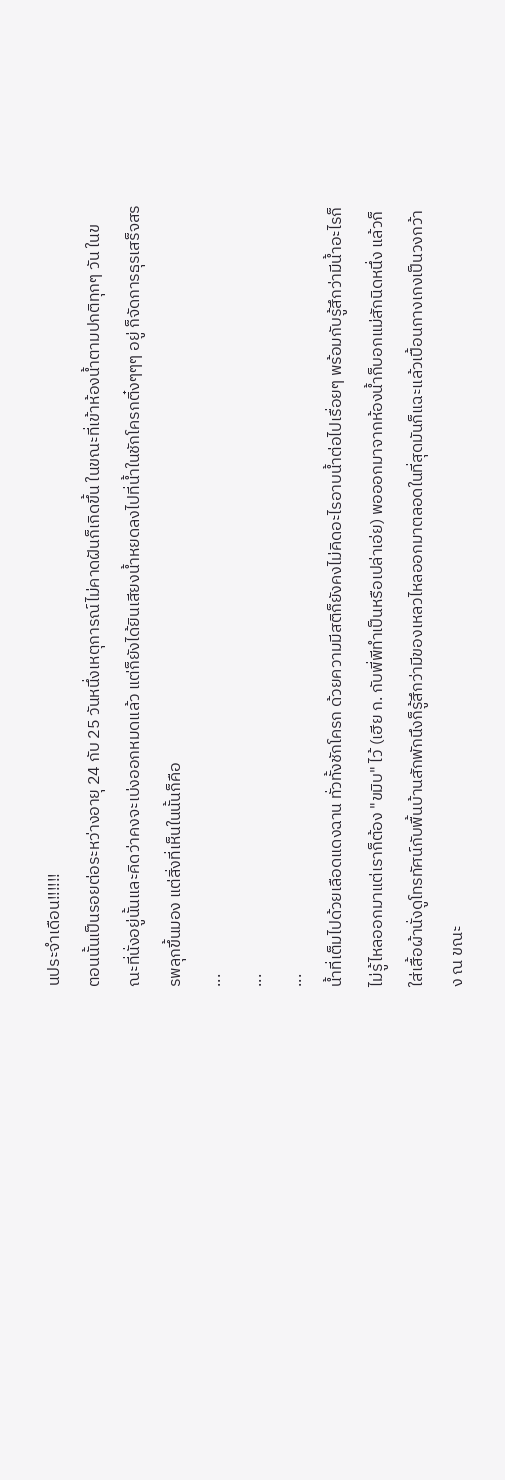นประจำเดือน!!!!!!
ตอนนั้นเป็นรอยต่อระหว่างอายุ 24 กับ 25 วันหนึ่งเหตุการณ์ไม่คาดฝันก็เกิดขึ้น ในขณะที่เข้าห้องน้ำตามปกติทุกๆ วัน ในขณะที่นั่งอยู่นั้นและคิดว่าคงจะเบ่งออกหมดแล้ว แต่ก็ยังได้ยินเสียงน้ำหยดลงไปที่น้ำในชักโครกติ๋งๆๆๆ อยู่ ก็จัดการธุรเสร็จสรรพลุกขึ้นมอง แต่สิ่งที่เห็นในนั้นก็คือ
...
...
...
น้ำที่เต็มไปด้วยเลือดแดงฉาน ทั่วทั้งชักโครก ด้วยความมีสติก็ยังคงไม่คิดอะไรอาบน้ำต่อไปเรื่อยๆ พร้อมกับรู้สึกว่ามีน้ำอะไรก็ไม่รู้ไหลออกมาแต่เราก็ต้อง "ขมิบ" ไว้ (เฮีย ก. กับพี่พีทำเป็นหรือเปล่าเอ่ย) พอออกมาจากห้องน้ำก็บอกแม่สักนิดหนึ่ง แล้วก็ใส่เสื้อผ้านั่งดูโทรทัศน์กับพื้นบ้านสักพักนึงก็รู้สึกว่ามีของเหลวไหลออกมาตลอดในที่สุดมันก็แฉะแล้วเปื้อนกางเกงเป็นวงกว้าง ณ ขณะ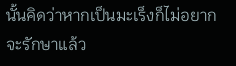นั้นคิดว่าหากเป็นมะเร็งก็ไม่อยากจะรักษาแล้ว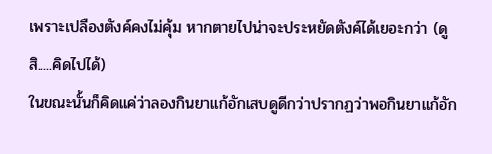เพราะเปลืองตังค์คงไม่คุ้ม หากตายไปน่าจะประหยัดตังค์ได้เยอะกว่า (ดูสิ.....คิดไปได้)
ในขณะนั้นก็คิดแค่ว่าลองกินยาแก้อักเสบดูดีกว่าปรากฏว่าพอกินยาแก้อัก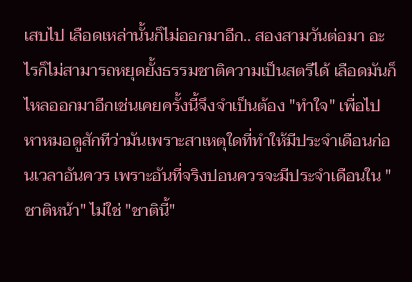เสบไป เลือดเหล่านั้นก็ไม่ออกมาอีก.. สองสามวันต่อมา อะไรก็ไม่สามารถหยุดยั้งธรรมชาติความเป็นสตรีได้ เลือดมันก็ไหลออกมาอีกเช่นเคยครั้งนี้จึงจำเป็นต้อง "ทำใจ" เพื่อไปหาหมอดูสักทีว่ามันเพราะสาเหตุใดที่ทำให้มีประจำเดือนก่อนเวลาอันควร เพราะอันที่จริงปอนควรจะมีประจำเดือนใน "ชาติหน้า" ไม่ใช่ "ชาตินี้"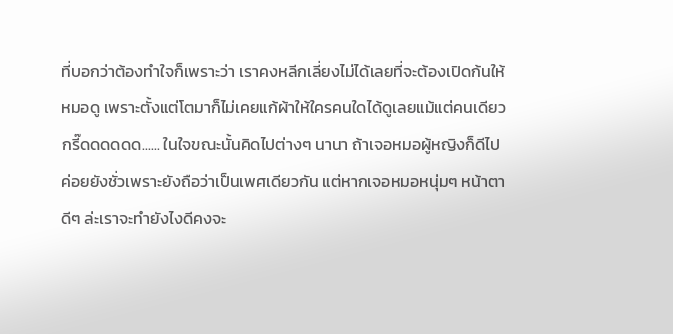ที่บอกว่าต้องทำใจก็เพราะว่า เราคงหลีกเลี่ยงไม่ได้เลยที่จะต้องเปิดก้นให้หมอดู เพราะตั้งแต่โตมาก็ไม่เคยแก้ผ้าให้ใครคนใดได้ดูเลยแม้แต่คนเดียว กรี๊ดดดดดด...... ในใจขณะนั้นคิดไปต่างๆ นานา ถ้าเจอหมอผู้หญิงก็ดีไปค่อยยังชั่วเพราะยังถือว่าเป็นเพศเดียวกัน แต่หากเจอหมอหนุ่มๆ หน้าตาดีๆ ล่ะเราจะทำยังไงดีคงจะ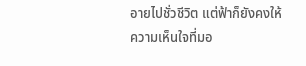อายไปชั่วชีวิต แต่ฟ้าก็ยังคงให้ความเห็นใจที่มอ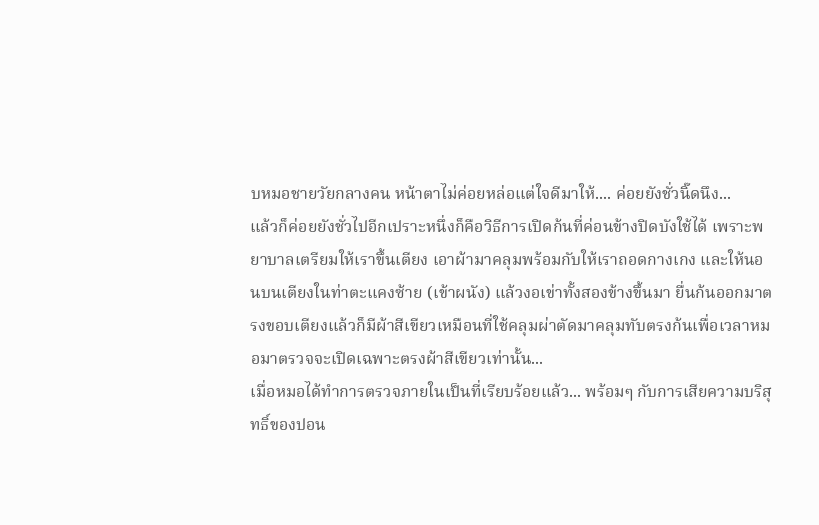บหมอชายวัยกลางคน หน้าตาไม่ค่อยหล่อแต่ใจดีมาให้.... ค่อยยังชั่วนิ๊ดนึง...
แล้วก็ค่อยยังชั่วไปอีกเปราะหนึ่งก็คือวิธีการเปิดก้นที่ค่อนข้างปิดบังใช้ได้ เพราะพยาบาลเตรียมให้เราขึ้นเตียง เอาผ้ามาคลุมพร้อมกับให้เราถอดกางเกง และให้นอนบนเตียงในท่าตะแคงซ้าย (เข้าผนัง) แล้วงอเข่าทั้งสองข้างขึ้นมา ยื่นก้นออกมาตรงขอบเตียงแล้วก็มีผ้าสีเขียวเหมือนที่ใช้คลุมผ่าตัดมาคลุมทับตรงก้นเพื่อเวลาหมอมาตรวจจะเปิดเฉพาะตรงผ้าสีเขียวเท่านั้น...
เมื่อหมอได้ทำการตรวจภายในเป็นที่เรียบร้อยแล้ว... พร้อมๆ กับการเสียความบริสุทธิ์ของปอน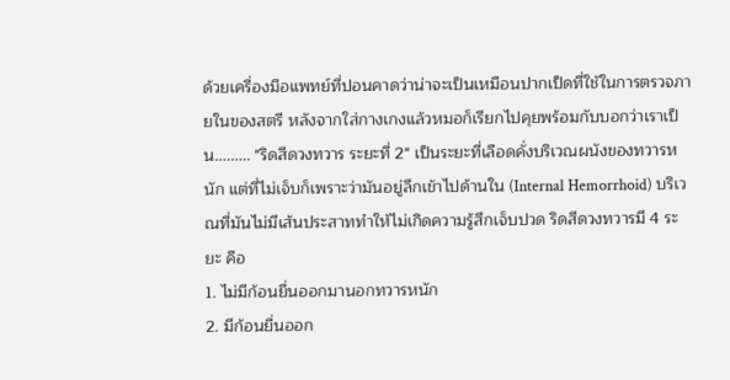ด้วยเครื่องมือแพทย์ที่ปอนคาดว่าน่าจะเป็นเหมือนปากเป็ดที่ใช้ในการตรวจภายในของสตรี หลังจากใส่กางเกงแล้วหมอก็เรียกไปคุยพร้อมกับบอกว่าเราเป็น......... "ริดสีดวงทวาร ระยะที่ 2" เป็นระยะที่เลือดคั่งบริเวณผนังของทวารหนัก แต่ที่ไม่เจ็บก็เพราะว่ามันอยู่ลึกเข้าไปด้านใน (Internal Hemorrhoid) บริเวณที่มันไม่มีเส้นประสาททำให้ไม่เกิดความรู้สึกเจ็บปวด ริดสีดวงทวารมี 4 ระยะ คือ
1. ไม่มีก้อนยื่นออกมานอกทวารหนัก
2. มีก้อนยื่นออก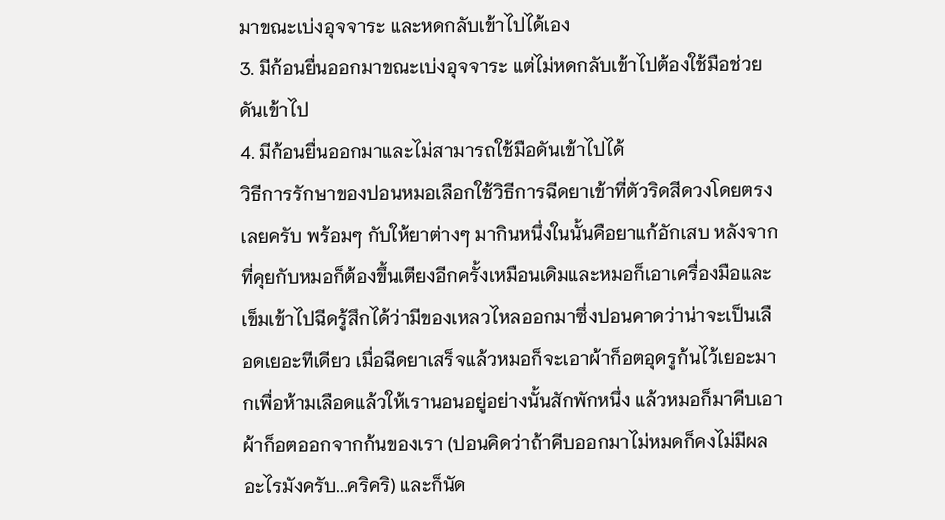มาขณะเบ่งอุจจาระ และหดกลับเข้าไปได้เอง
3. มีก้อนยื่นออกมาขณะเบ่งอุจจาระ แต่ไม่หดกลับเข้าไปต้องใช้มือช่วยดันเข้าไป
4. มีก้อนยื่นออกมาและไม่สามารถใช้มือดันเข้าไปได้
วิธีการรักษาของปอนหมอเลือกใช้วิธีการฉีดยาเข้าที่ตัวริดสีดวงโดยตรงเลยครับ พร้อมๆ กับให้ยาต่างๆ มากินหนึ่งในนั้นคือยาแก้อักเสบ หลังจากที่คุยกับหมอก็ต้องขึ้นเตียงอีกครั้งเหมือนเดิมและหมอก็เอาเครื่องมือและเข็มเข้าไปฉีดรู้สึกได้ว่ามีของเหลวไหลออกมาซึ่งปอนคาดว่าน่าจะเป็นเลือดเยอะทีเดียว เมื่อฉีดยาเสร็จแล้วหมอก็จะเอาผ้าก็อตอุดรูก้นไว้เยอะมากเพื่อห้ามเลือดแล้วให้เรานอนอยู่อย่างนั้นสักพักหนึ่ง แล้วหมอก็มาคีบเอาผ้าก็อตออกจากก้นของเรา (ปอนคิดว่าถ้าคีบออกมาไม่หมดก็คงไม่มีผลอะไรมังครับ...คริคริ) และก็นัด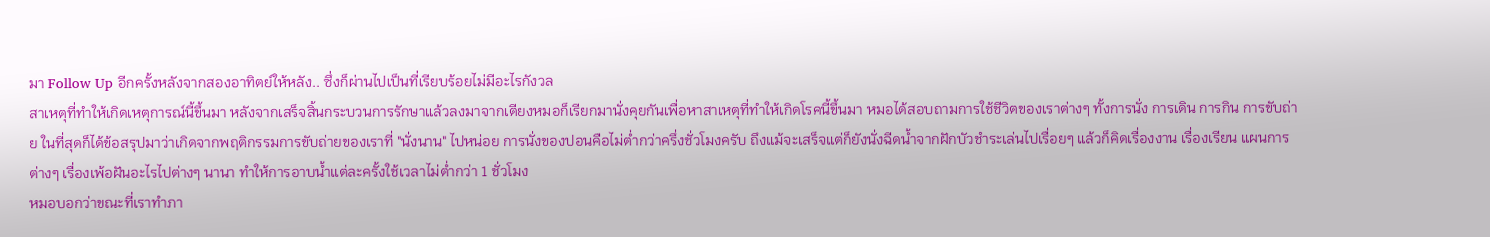มา Follow Up อีกครั้งหลังจากสองอาทิตย์ให้หลัง.. ซึ่งก็ผ่านไปเป็นที่เรียบร้อยไม่มีอะไรกังวล
สาเหตุที่ทำให้เกิดเหตุการณ์นี้ขึ้นมา หลังจากเสร็จสิ้นกระบวนการรักษาแล้วลงมาจากเตียงหมอก็เรียกมานั่งคุยกันเพื่อหาสาเหตุที่ทำให้เกิดโรคนี้ขึ้นมา หมอได้สอบถามการใช้ชีวิตของเราต่างๆ ทั้งการนั่ง การเดิน การกิน การขับถ่าย ในที่สุดก็ได้ข้อสรุปมาว่าเกิดจากพฤติกรรมการขับถ่ายของเราที่ "นั่งนาน" ไปหน่อย การนั่งของปอนคือไม่ต่ำกว่าครึ่งชั่วโมงครับ ถึงแม้จะเสร็จแต่ก็ยังนั่งฉีดน้ำจากฝักบัวชำระเล่นไปเรื่อยๆ แล้วก็คิดเรื่องงาน เรื่องเรียน แผนการต่างๆ เรื่องเพ้อฝันอะไรไปต่างๆ นานา ทำให้การอาบน้ำแต่ละครั้งใช้เวลาไม่ต่ำกว่า 1 ชั่วโมง
หมอบอกว่าขณะที่เราทำภา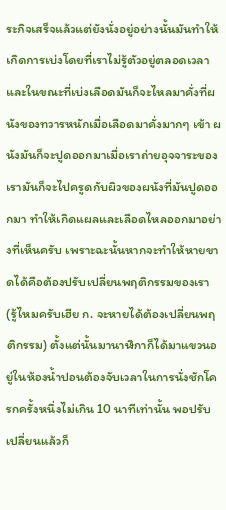ระกิจเสร็จแล้วแต่ยังนั่งอยู่อย่างนั้นมันทำให้เกิดการเบ่งโดยที่เราไม่รู้ตัวอยู่ตลอดเวลา และในขณะที่เบ่งเลือดมันก็จะไหลมาคั่งที่ผนังของทวารหนักเมื่อเลือดมาคั่งมากๆ เข้า ผนังมันก็จะปูดออกมาเมื่อเราถ่ายอุจจาระของเรามันก็จะไปครูดกับผิวของผนังที่มันปูดออกมา ทำให้เกิดแผลและเลือดไหลออกมาอย่างที่เห็นครับ เพราะฉะนั้นหากจะทำให้หายขาดได้คือต้องปรับเปลี่ยนพฤติกรรมของเรา (รู้ไหมครับเฮีย ก. จะหายได้ต้องเปลี่ยนพฤติกรรม) ตั้งแต่นั้นมานาฬิกาก็ได้มาแขวนอยู่ในห้องน้ำปอนต้องจับเวลาในการนั่งชักโครกครั้งหนึ่งไม่เกิน 10 นาทีเท่านั้น พอปรับเปลี่ยนแล้วก็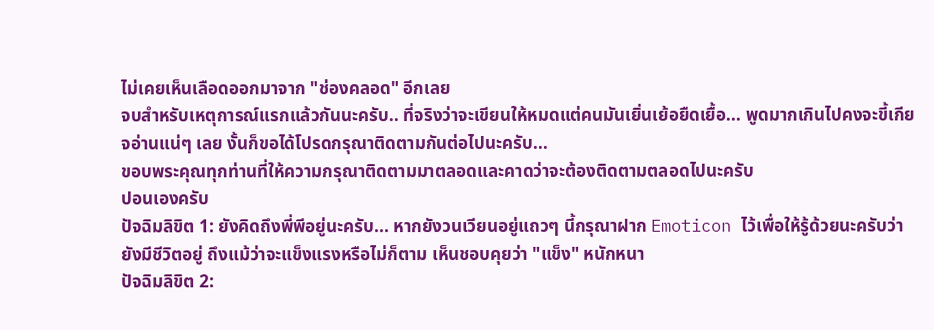ไม่เคยเห็นเลือดออกมาจาก "ช่องคลอด" อีกเลย
จบสำหรับเหตุการณ์แรกแล้วกันนะครับ.. ที่จริงว่าจะเขียนให้หมดแต่คนมันเยิ่นเย้อยืดเยื้อ... พูดมากเกินไปคงจะขี้เกียจอ่านแน่ๆ เลย งั้นก็ขอได้โปรดกรุณาติดตามกันต่อไปนะครับ...
ขอบพระคุณทุกท่านที่ให้ความกรุณาติดตามมาตลอดและคาดว่าจะต้องติดตามตลอดไปนะครับ
ปอนเองครับ
ปัจฉิมลิขิต 1: ยังคิดถึงพี่พีอยู่นะครับ... หากยังวนเวียนอยู่แถวๆ นี้กรุณาฝาก Emoticon ไว้เพื่อให้รู้ด้วยนะครับว่ายังมีชีวิตอยู่ ถึงแม้ว่าจะแข็งแรงหรือไม่ก็ตาม เห็นชอบคุยว่า "แข็ง" หนักหนา
ปัจฉิมลิขิต 2: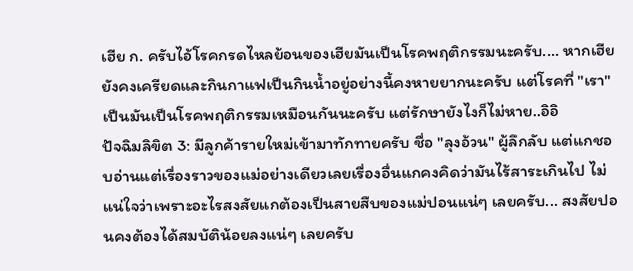เฮีย ก. ครับไอ้โรคกรดไหลย้อนของเฮียมันเป็นโรคพฤติกรรมนะครับ.... หากเฮียยังคงเครียดและกินกาแฟเป็นกินน้ำอยู่อย่างนี้คงหายยากนะครับ แต่โรคที่ "เรา" เป็นมันเป็นโรคพฤติกรรมเหมือนกันนะครับ แต่รักษายังไงก็ไม่หาย..อิอิ
ปัจฉิมลิขิต 3: มีลูกค้ารายใหม่เข้ามาทักทายครับ ชื่อ "ลุงอ้วน" ผู้ลึกลับ แต่แกชอบอ่านแต่เรื่องราวของแม่อย่างเดียวเลยเรื่องอื่นแกคงคิดว่ามันไร้สาระเกินไป ไม่แน่ใจว่าเพราะอะไรสงสัยแกต้องเป็นสายสืบของแม่ปอนแน่ๆ เลยครับ... สงสัยปอนคงต้องได้สมบัติน้อยลงแน่ๆ เลยครับ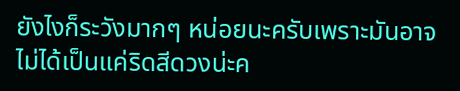ยังไงก็ระวังมากๆ หน่อยนะครับเพราะมันอาจไม่ได้เป็นแค่ริดสีดวงน่ะค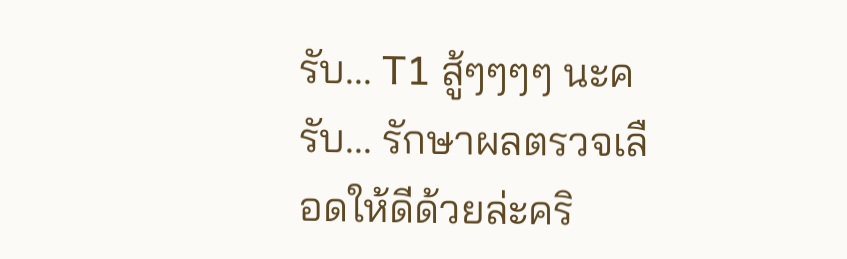รับ... T1 สู้ๆๆๆๆ นะครับ... รักษาผลตรวจเลือดให้ดีด้วยล่ะคริ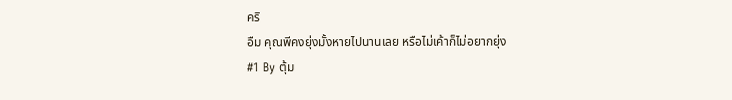คริ
อืม คุณพีคงยุ่งมั้งหายไปนานเลย หรือไม่เค้าก็ไม่อยากยุ่ง
#1 By ตุ้ม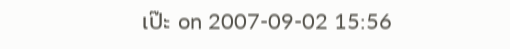เป๊ะ on 2007-09-02 15:56